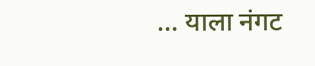… याला नंगट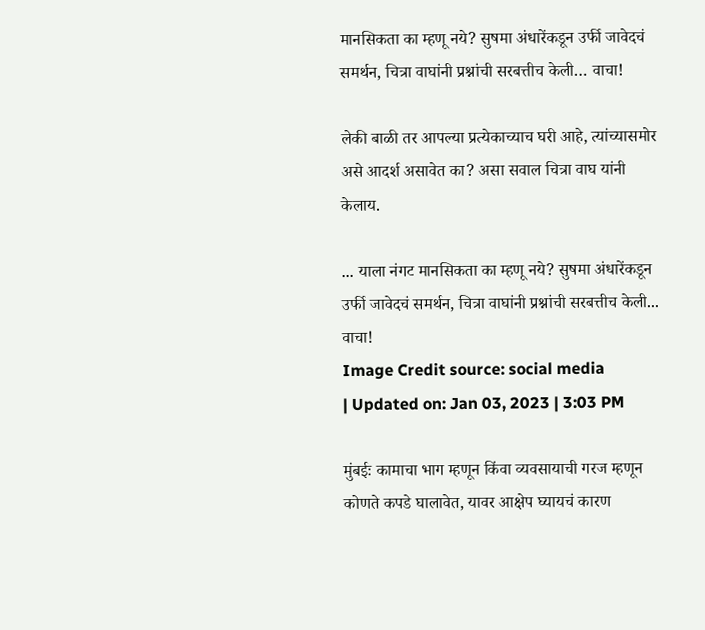मानसिकता का म्हणू नये? सुषमा अंधारेंकडून उर्फी जावेदचं समर्थन, चित्रा वाघांनी प्रश्नांची सरबत्तीच केली… वाचा!

लेकी बाळी तर आपल्या प्रत्येकाच्याच घरी आहे, त्यांच्यासमोर असे आदर्श असावेत का? असा सवाल चित्रा वाघ यांनी केलाय.

... याला नंगट मानसिकता का म्हणू नये? सुषमा अंधारेंकडून उर्फी जावेदचं समर्थन, चित्रा वाघांनी प्रश्नांची सरबत्तीच केली... वाचा!
Image Credit source: social media
| Updated on: Jan 03, 2023 | 3:03 PM

मुंबईः कामाचा भाग म्हणून किंवा व्यवसायाची गरज म्हणून कोणते कपडे घालावेत, यावर आक्षेप घ्यायचं कारण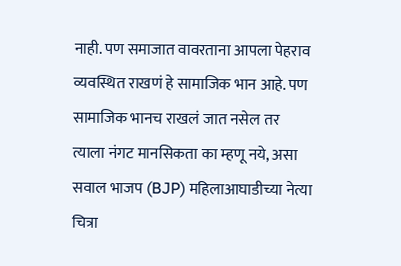नाही. पण समाजात वावरताना आपला पेहराव व्यवस्थित राखणं हे सामाजिक भान आहे. पण सामाजिक भानच राखलं जात नसेल तर त्याला नंगट मानसिकता का म्हणू नये, असा सवाल भाजप (BJP) महिलाआघाडीच्या नेत्या चित्रा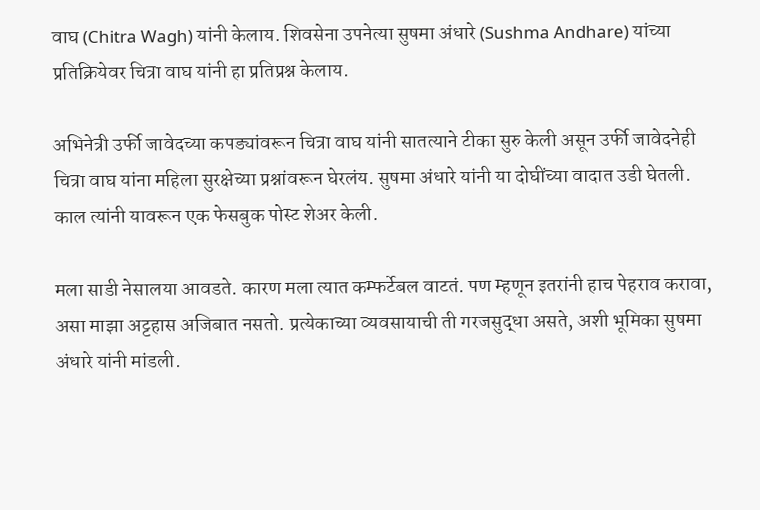वाघ (Chitra Wagh) यांनी केलाय. शिवसेना उपनेत्या सुषमा अंधारे (Sushma Andhare) यांच्या प्रतिक्रियेवर चित्रा वाघ यांनी हा प्रतिप्रश्न केलाय.

अभिनेत्री उर्फी जावेदच्या कपड्यांवरून चित्रा वाघ यांनी सातत्याने टीका सुरु केली असून उर्फी जावेदनेही चित्रा वाघ यांना महिला सुरक्षेच्या प्रश्नांवरून घेरलंय. सुषमा अंधारे यांनी या दोघींच्या वादात उडी घेतली. काल त्यांनी यावरून एक फेसबुक पोस्ट शेअर केली.

मला साडी नेसालया आवडते. कारण मला त्यात कम्फर्टेबल वाटतं. पण म्हणून इतरांनी हाच पेहराव करावा, असा माझा अट्टहास अजिबात नसतो. प्रत्येकाच्या व्यवसायाची ती गरजसुद्धा असते, अशी भूमिका सुषमा अंधारे यांनी मांडली.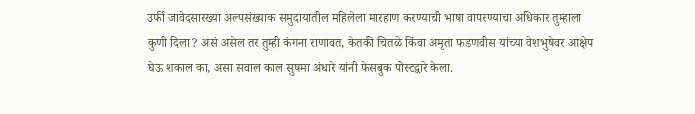उर्फी जावेदसारख्या अल्पसंख्याक समुदायातील महिलेला मारहाण करण्याची भाषा वापरण्याचा अधिकार तुम्हाला कुणी दिला? असं असेल तर तुम्ही कंगना राणावत, केतकी चितळे किंवा अमृता फडणवीस यांच्या वेशभुषेवर आक्षेप घेऊ शकाल का, असा सवाल काल सुषमा अंधारे यांनी फेसबुक पोस्टद्वारे केला.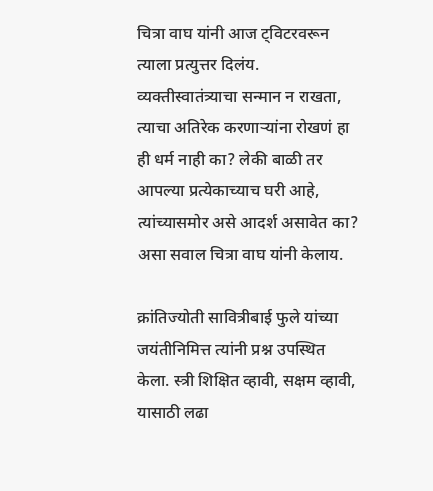चित्रा वाघ यांनी आज ट्विटरवरून त्याला प्रत्युत्तर दिलंय. व्यक्तीस्वातंत्र्याचा सन्मान न राखता, त्याचा अतिरेक करणाऱ्यांना रोखणं हा ही धर्म नाही का? लेकी बाळी तर आपल्या प्रत्येकाच्याच घरी आहे, त्यांच्यासमोर असे आदर्श असावेत का? असा सवाल चित्रा वाघ यांनी केलाय.

क्रांतिज्योती सावित्रीबाई फुले यांच्या जयंतीनिमित्त त्यांनी प्रश्न उपस्थित केला. स्त्री शिक्षित व्हावी, सक्षम व्हावी, यासाठी लढा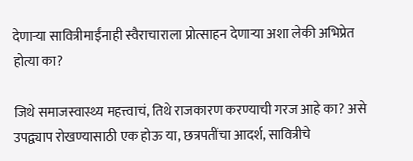देणाऱ्या सावित्रीमाईंनाही स्वैराचाराला प्रोत्साहन देणाऱ्या अशा लेकी अभिप्रेत होत्या का?

जिथे समाजस्वास्थ्य महत्त्वाचं, तिथे राजकारण करण्याची गरज आहे का? असे उपद्व्याप रोखण्यासाठी एक होऊ या, छत्रपतींचा आदर्श, सावित्रीचे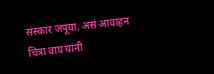संस्कार जपूया, असं आवाहन चित्रा वाघ यांनी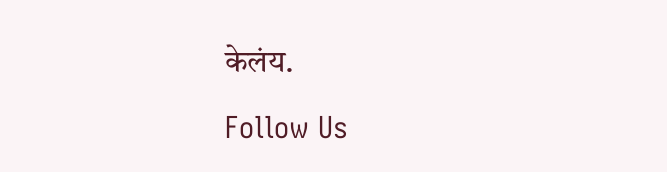केलंय.

Follow Us